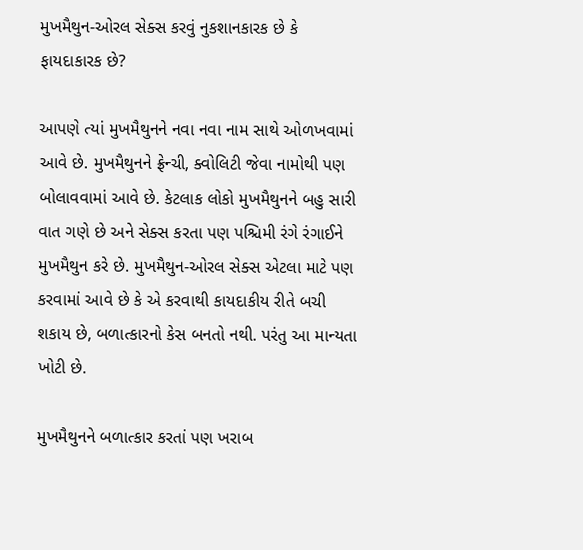મુખમૈથુન-ઓરલ સેક્સ કરવું નુકશાનકારક છે કે ફાયદાકારક છે?

આપણે ત્યાં મુખમૈથુનને નવા નવા નામ સાથે ઓળખવામાં આવે છે. મુખમૈથુનને ફ્રેન્ચી, ક્વોલિટી જેવા નામોથી પણ બોલાવવામાં આવે છે. કેટલાક લોકો મુખમૈથુનને બહુ સારી વાત ગણે છે અને સેક્સ કરતા પણ પશ્ચિમી રંગે રંગાઈને મુખમૈથુન કરે છે. મુખમૈથુન-ઓરલ સેક્સ એટલા માટે પણ કરવામાં આવે છે કે એ કરવાથી કાયદાકીય રીતે બચી શકાય છે, બળાત્કારનો કેસ બનતો નથી. પરંતુ આ માન્યતા ખોટી છે.

મુખમૈથુનને બળાત્કાર કરતાં પણ ખરાબ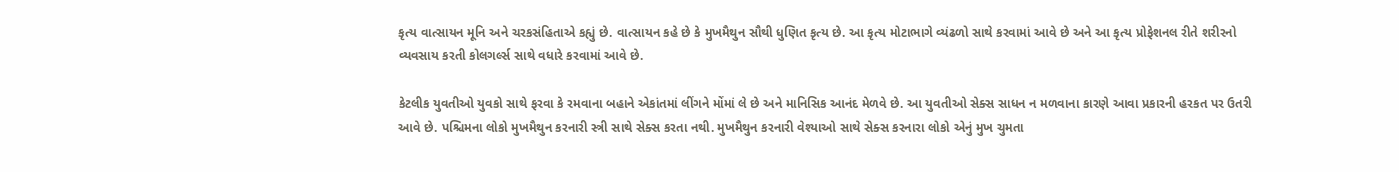કૃત્ય વાત્સાયન મૂનિ અને ચરકસંહિતાએ કહ્યું છે. વાત્સાયન કહે છે કે મુખમૈથુન સૌથી ધુણિત કૃત્ય છે. આ કૃત્ય મોટાભાગે વ્યંઢળો સાથે કરવામાં આવે છે અને આ કૃત્ય પ્રોફેશનલ રીતે શરીરનો વ્યવસાય કરતી કોલગર્લ્સ સાથે વધારે કરવામાં આવે છે.

કેટલીક યુવતીઓ યુવકો સાથે ફરવા કે રમવાના બહાને એકાંતમાં લીંગને મોંમાં લે છે અને માનિસિક આનંદ મેળવે છે. આ યુવતીઓ સેક્સ સાધન ન મળવાના કારણે આવા પ્રકારની હરકત પર ઉતરી આવે છે. પશ્ચિમના લોકો મુખમૈથુન કરનારી સ્ત્રી સાથે સેક્સ કરતા નથી. મુખમૈથુન કરનારી વેશ્યાઓ સાથે સેક્સ કરનારા લોકો એનું મુખ ચુમતા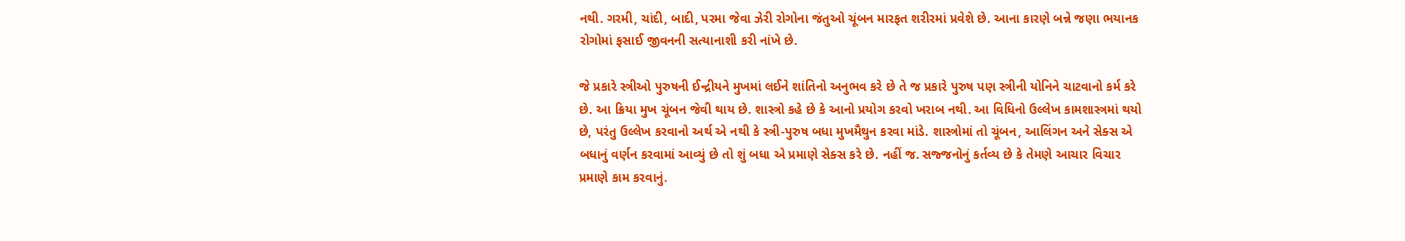નથી. ગરમી, ચાંદી, બાદી, પરમા જેવા ઝેરી રોગોના જંતુઓ ચૂંબન મારફત શરીરમાં પ્રવેશે છે. આના કારણે બન્ને જણા ભયાનક રોગોમાં ફસાઈ જીવનની સત્યાનાશી કરી નાંખે છે.

જે પ્રકારે સ્ત્રીઓ પુરુષની ઈન્દ્રીયને મુખમાં લઈને શાંતિનો અનુભવ કરે છે તે જ પ્રકારે પુરુષ પણ સ્ત્રીની યોનિને ચાટવાનો કર્મ કરે છે. આ ક્રિયા મુખ ચૂંબન જેવી થાય છે. શાસ્ત્રો કહે છે કે આનો પ્રયોગ કરવો ખરાબ નથી. આ વિધિનો ઉલ્લેખ કામશાસ્ત્રમાં થયો છે, પરંતુ ઉલ્લેખ કરવાનો અર્થ એ નથી કે સ્ત્રી-પુરુષ બધા મુખમૈથુન કરવા માંડે. શાસ્ત્રોમાં તો ચૂંબન, આલિંગન અને સેક્સ એ બધાનું વર્ણન કરવામાં આવ્યું છે તો શું બધા એ પ્રમાણે સેક્સ કરે છે. નહીં જ. સજ્જનોનું કર્તવ્ય છે કે તેમણે આચાર વિચાર પ્રમાણે કામ કરવાનું.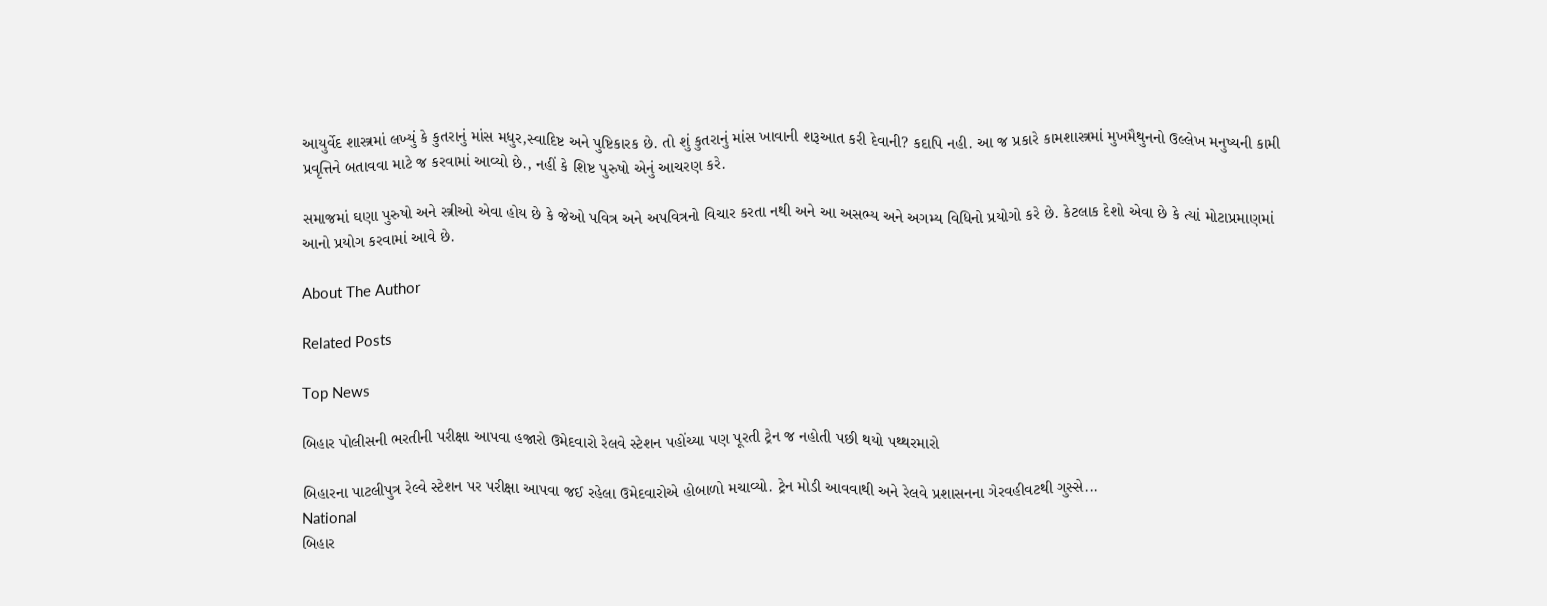આયુર્વેદ શાસ્ત્રમાં લખ્યું કે કુતરાનું માંસ મધુર,સ્વાદિષ્ટ અને પુષ્ટિકારક છે. તો શું કુતરાનું માંસ ખાવાની શરૂઆત કરી દેવાની? કદાપિ નહી. આ જ પ્રકારે કામશાસ્ત્રમાં મુખમૈથુનનો ઉલ્લેખ મનુષ્યની કામી પ્રવૃત્તિને બતાવવા માટે જ કરવામાં આવ્યો છે., નહીં કે શિષ્ટ પુરુષો એનું આચરણ કરે.

સમાજમાં ઘણા પુરુષો અને સ્ત્રીઓ એવા હોય છે કે જેઓ પવિત્ર અને અપવિત્રનો વિચાર કરતા નથી અને આ અસભ્ય અને અગમ્ય વિધિનો પ્રયોગો કરે છે. કેટલાક દેશો એવા છે કે ત્યાં મોટાપ્રમાણમાં આનો પ્રયોગ કરવામાં આવે છે.

About The Author

Related Posts

Top News

બિહાર પોલીસની ભરતીની પરીક્ષા આપવા હજારો ઉમેદવારો રેલવે સ્ટેશન પહોંચ્યા પણ પૂરતી ટ્રેન જ નહોતી પછી થયો પથ્થરમારો

બિહારના પાટલીપુત્ર રેલ્વે સ્ટેશન પર પરીક્ષા આપવા જઈ રહેલા ઉમેદવારોએ હોબાળો મચાવ્યો. ટ્રેન મોડી આવવાથી અને રેલવે પ્રશાસનના ગેરવહીવટથી ગુસ્સે...
National
બિહાર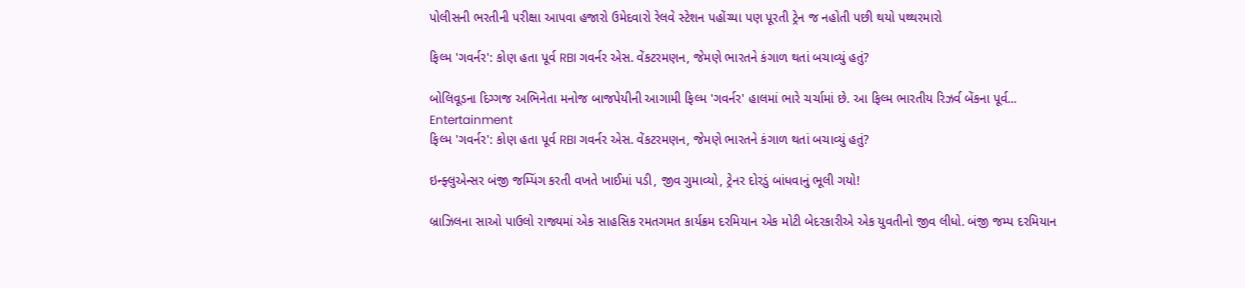પોલીસની ભરતીની પરીક્ષા આપવા હજારો ઉમેદવારો રેલવે સ્ટેશન પહોંચ્યા પણ પૂરતી ટ્રેન જ નહોતી પછી થયો પથ્થરમારો

ફિલ્મ 'ગવર્નર': કોણ હતા પૂર્વ RBI ગવર્નર એસ. વેંકટરમણન, જેમણે ભારતને કંગાળ થતાં બચાવ્યું હતું?

બોલિવૂડના દિગ્ગજ અભિનેતા મનોજ બાજપેયીની આગામી ફિલ્મ 'ગવર્નર' હાલમાં ભારે ચર્ચામાં છે. આ ફિલ્મ ભારતીય રિઝર્વ બેંકના પૂર્વ...
Entertainment
ફિલ્મ 'ગવર્નર': કોણ હતા પૂર્વ RBI ગવર્નર એસ. વેંકટરમણન, જેમણે ભારતને કંગાળ થતાં બચાવ્યું હતું?

ઇન્ફ્લુએન્સર બંજી જમ્પિંગ કરતી વખતે ખાઈમાં પડી, જીવ ગુમાવ્યો, ટ્રેનર દોરડું બાંધવાનું ભૂલી ગયો!

બ્રાઝિલના સાઓ પાઉલો રાજ્યમાં એક સાહસિક રમતગમત કાર્યક્રમ દરમિયાન એક મોટી બેદરકારીએ એક યુવતીનો જીવ લીધો. બંજી જમ્પ દરમિયાન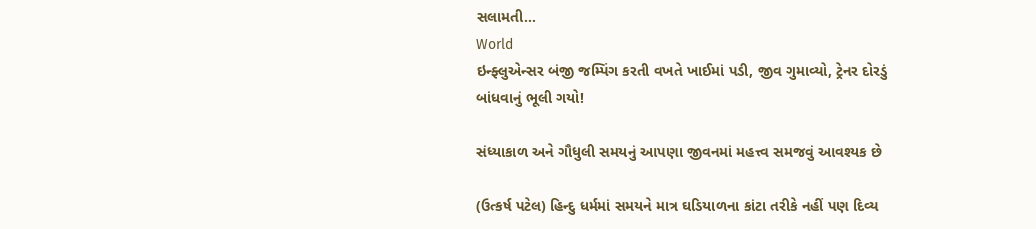સલામતી...
World
ઇન્ફ્લુએન્સર બંજી જમ્પિંગ કરતી વખતે ખાઈમાં પડી, જીવ ગુમાવ્યો, ટ્રેનર દોરડું બાંધવાનું ભૂલી ગયો!

સંધ્યાકાળ અને ગૌધુલી સમયનું આપણા જીવનમાં મહત્ત્વ સમજવું આવશ્યક છે

(ઉત્કર્ષ પટેલ) હિન્દુ ધર્મમાં સમયને માત્ર ઘડિયાળના કાંટા તરીકે નહીં પણ દિવ્ય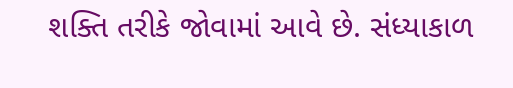શક્તિ તરીકે જોવામાં આવે છે. સંધ્યાકાળ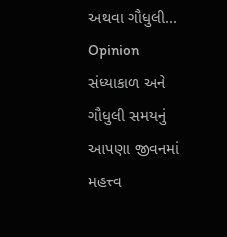અથવા ગૌધુલી...
Opinion
સંધ્યાકાળ અને ગૌધુલી સમયનું આપણા જીવનમાં મહત્ત્વ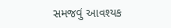સમજવું આવશ્યક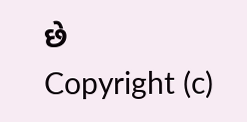છે
Copyright (c)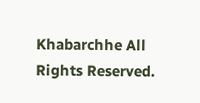Khabarchhe All Rights Reserved.